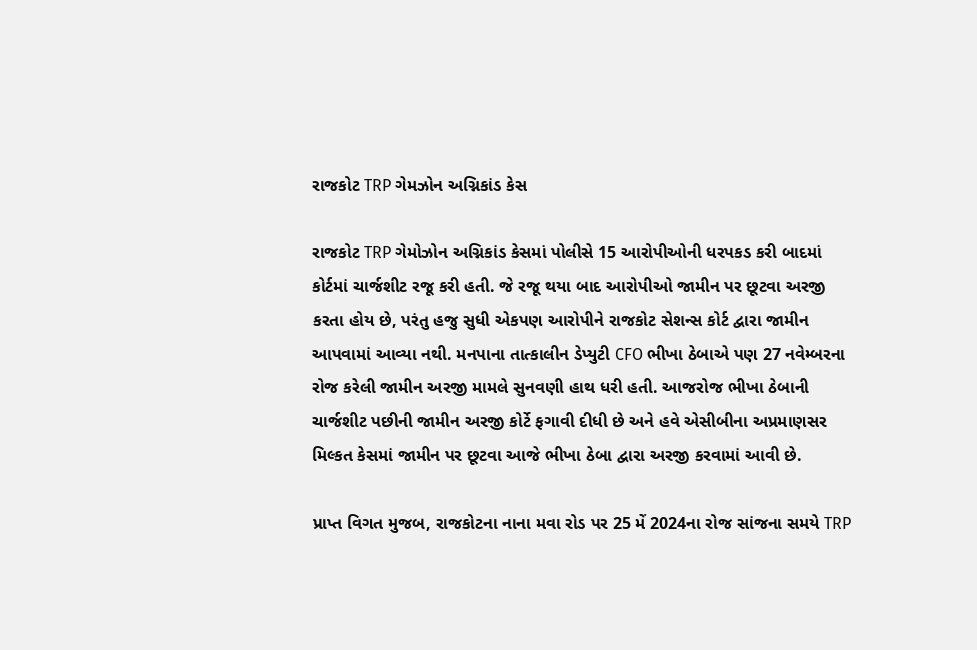રાજકોટ TRP ગેમઝોન અગ્નિકાંડ કેસ

રાજકોટ TRP ગેમોઝોન અગ્નિકાંડ કેસમાં પોલીસે 15 આરોપીઓની ધરપકડ કરી બાદમાં કોર્ટમાં ચાર્જશીટ રજૂ કરી હતી. જે રજૂ થયા બાદ આરોપીઓ જામીન પર છૂટવા અરજી કરતા હોય છે, પરંતુ હજુ સુધી એકપણ આરોપીને રાજકોટ સેશન્સ કોર્ટ દ્વારા જામીન આપવામાં આવ્યા નથી. મનપાના તાત્કાલીન ડેપ્યુટી CFO ભીખા ઠેબાએ પણ 27 નવેમ્બરના રોજ કરેલી જામીન અરજી મામલે સુનવણી હાથ ધરી હતી. આજરોજ ભીખા ઠેબાની ચાર્જશીટ પછીની જામીન અરજી કોર્ટે ફગાવી દીધી છે અને હવે એસીબીના અપ્રમાણસર મિલ્કત કેસમાં જામીન પર છૂટવા આજે ભીખા ઠેબા દ્વારા અરજી કરવામાં આવી છે.

પ્રાપ્ત વિગત મુજબ, રાજકોટના નાના મવા રોડ પર 25 મેં 2024ના રોજ સાંજના સમયે TRP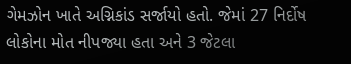ગેમઝોન ખાતે અગ્નિકાંડ સર્જાયો હતો. જેમાં 27 નિર્દોષ લોકોના મોત નીપજ્યા હતા અને 3 જેટલા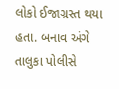લોકો ઈજાગ્રસ્ત થયા હતા. બનાવ અંગે તાલુકા પોલીસે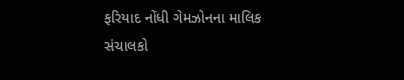ફરિયાદ નોંધી ગેમઝોનના માલિક સંચાલકો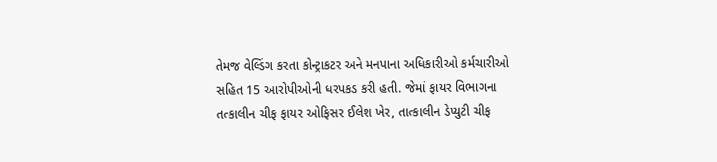તેમજ વેલ્ડિંગ કરતા કોન્ટ્રાકટર અને મનપાના અધિકારીઓ કર્મચારીઓ સહિત 15 આરોપીઓની ધરપકડ કરી હતી. જેમાં ફાયર વિભાગના તત્કાલીન ચીફ ફાયર ઓફિસર ઈલેશ ખેર, તાત્કાલીન ડેપ્યુટી ચીફ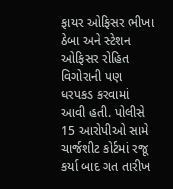ફાયર ઓફિસર ભીખા ઠેબા અને સ્ટેશન ઓફિસર રોહિત વિગોરાની પણ ધરપકડ કરવામાં આવી હતી. પોલીસે 15 આરોપીઓ સામે ચાર્જશીટ કોર્ટમાં રજૂ કર્યા બાદ ગત તારીખ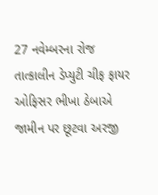27 નવેમ્બરના રોજ તાત્કાલીન ડેપ્યુટી ચીફ ફાયર ઓફિસર ભીખા ઠેબાએ જામીન પર છૂટવા અરજી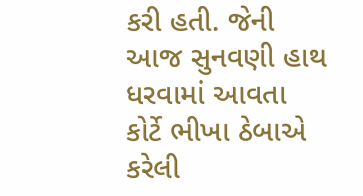કરી હતી. જેની આજ સુનવણી હાથ ધરવામાં આવતા કોર્ટે ભીખા ઠેબાએ કરેલી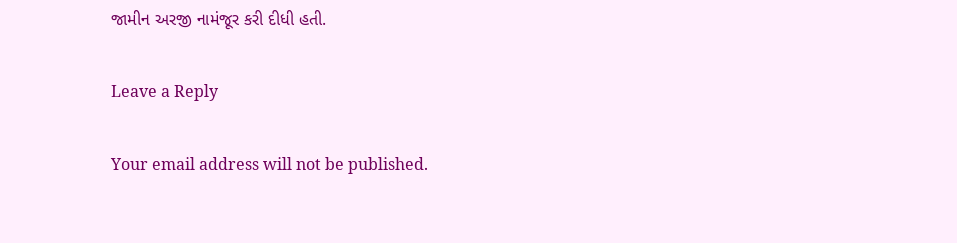જામીન અરજી નામંજૂર કરી દીધી હતી.

Leave a Reply

Your email address will not be published.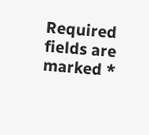Required fields are marked *